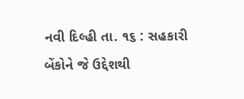નવી દિલ્હી તા. ૧૬ : સહકારી બેંકોને જે ઉદ્દેશથી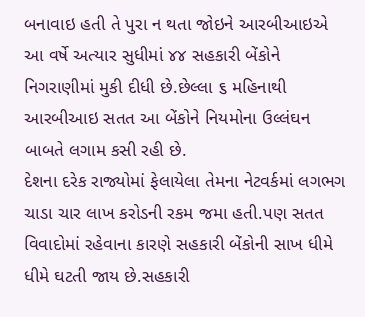બનાવાઇ હતી તે પુરા ન થતા જોઇને આરબીઆઇએ આ વર્ષે અત્યાર સુધીમાં ૪૪ સહકારી બેંકોને નિગરાણીમાં મુકી દીધી છે.છેલ્લા ૬ મહિનાથી આરબીઆઇ સતત આ બેંકોને નિયમોના ઉલ્લંઘન બાબતે લગામ કસી રહી છે.
દેશના દરેક રાજ્યોમાં ફેલાયેલા તેમના નેટવર્કમાં લગભગ ચાડા ચાર લાખ કરોડની રકમ જમા હતી.પણ સતત વિવાદોમાં રહેવાના કારણે સહકારી બેંકોની સાખ ધીમે ધીમે ઘટતી જાય છે.સહકારી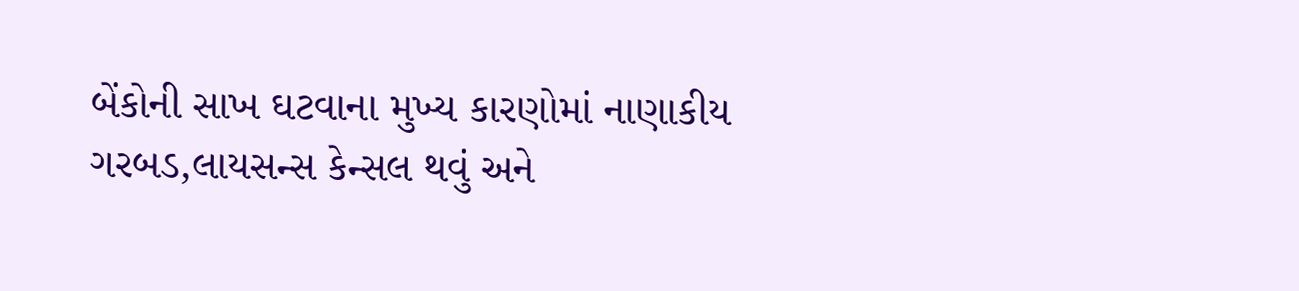બેંકોની સાખ ઘટવાના મુખ્ય કારણોમાં નાણાકીય ગરબડ,લાયસન્સ કેન્સલ થવું અને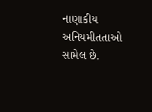નાણાકીય અનિયમીતતાઓ સામેલ છે.